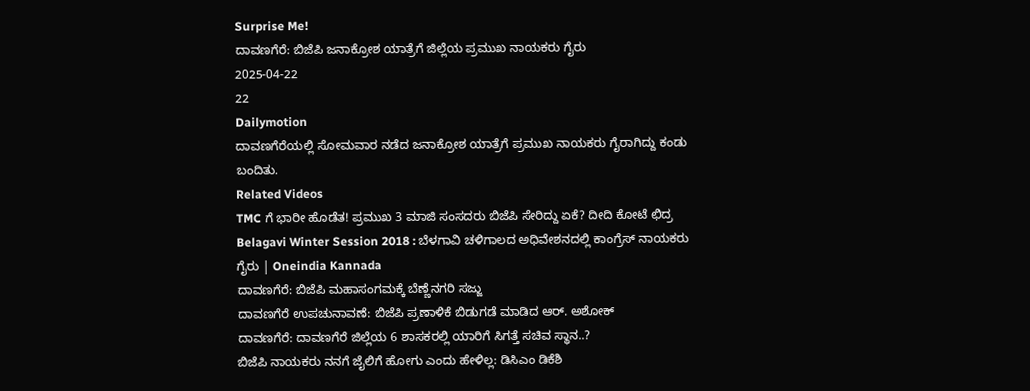Surprise Me!
ದಾವಣಗೆರೆ: ಬಿಜೆಪಿ ಜನಾಕ್ರೋಶ ಯಾತ್ರೆಗೆ ಜಿಲ್ಲೆಯ ಪ್ರಮುಖ ನಾಯಕರು ಗೈರು
2025-04-22
22
Dailymotion
ದಾವಣಗೆರೆಯಲ್ಲಿ ಸೋಮವಾರ ನಡೆದ ಜನಾಕ್ರೋಶ ಯಾತ್ರೆಗೆ ಪ್ರಮುಖ ನಾಯಕರು ಗೈರಾಗಿದ್ದು ಕಂಡು ಬಂದಿತು.
Related Videos
TMC ಗೆ ಭಾರೀ ಹೊಡೆತ! ಪ್ರಮುಖ 3 ಮಾಜಿ ಸಂಸದರು ಬಿಜೆಪಿ ಸೇರಿದ್ದು ಏಕೆ? ದೀದಿ ಕೋಟೆ ಛಿದ್ರ
Belagavi Winter Session 2018 : ಬೆಳಗಾವಿ ಚಳಿಗಾಲದ ಅಧಿವೇಶನದಲ್ಲಿ ಕಾಂಗ್ರೆಸ್ ನಾಯಕರು ಗೈರು | Oneindia Kannada
ದಾವಣಗೆರೆ: ಬಿಜೆಪಿ ಮಹಾಸಂಗಮಕ್ಕೆ ಬೆಣ್ಣೆನಗರಿ ಸಜ್ಜು
ದಾವಣಗೆರೆ ಉಪಚುನಾವಣೆ: ಬಿಜೆಪಿ ಪ್ರಣಾಳಿಕೆ ಬಿಡುಗಡೆ ಮಾಡಿದ ಆರ್. ಅಶೋಕ್
ದಾವಣಗೆರೆ: ದಾವಣಗೆರೆ ಜಿಲ್ಲೆಯ 6 ಶಾಸಕರಲ್ಲಿ ಯಾರಿಗೆ ಸಿಗತ್ತೆ ಸಚಿವ ಸ್ಥಾನ..?
ಬಿಜೆಪಿ ನಾಯಕರು ನನಗೆ ಜೈಲಿಗೆ ಹೋಗು ಎಂದು ಹೇಳಿಲ್ಲ: ಡಿಸಿಎಂ ಡಿಕೆಶಿ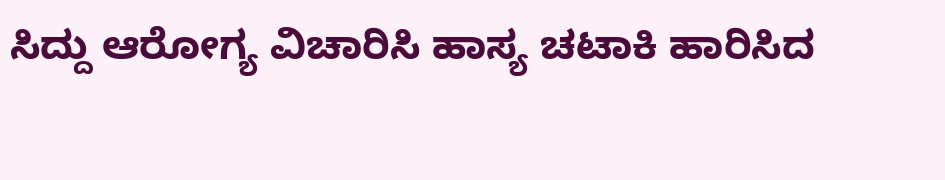ಸಿದ್ದು ಆರೋಗ್ಯ ವಿಚಾರಿಸಿ ಹಾಸ್ಯ ಚಟಾಕಿ ಹಾರಿಸಿದ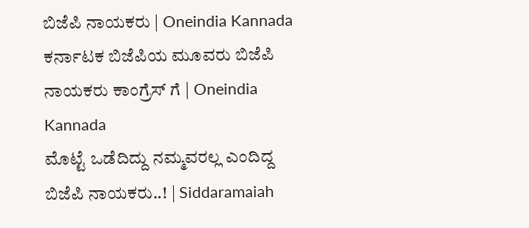ಬಿಜೆಪಿ ನಾಯಕರು | Oneindia Kannada
ಕರ್ನಾಟಕ ಬಿಜೆಪಿಯ ಮೂವರು ಬಿಜೆಪಿ ನಾಯಕರು ಕಾಂಗ್ರೆಸ್ ಗೆ | Oneindia Kannada
ಮೊಟ್ಟೆ ಒಡೆದಿದ್ದು ನಮ್ಮವರಲ್ಲ ಎಂದಿದ್ದ ಬಿಜೆಪಿ ನಾಯಕರು..! | Siddaramaiah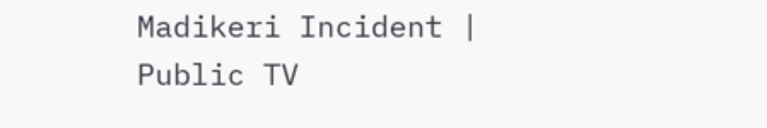Madikeri Incident | Public TV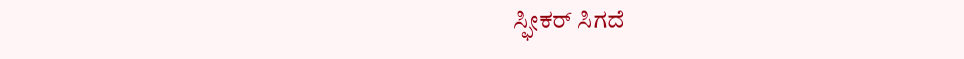ಸ್ಫೀಕರ್ ಸಿಗದೆ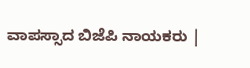ವಾಪಸ್ಸಾದ ಬಿಜೆಪಿ ನಾಯಕರು |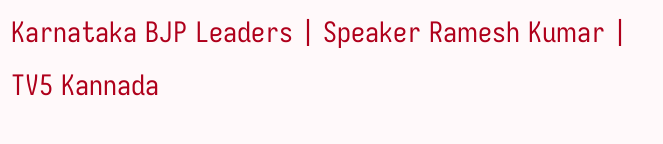Karnataka BJP Leaders | Speaker Ramesh Kumar | TV5 Kannada